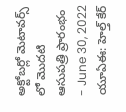అక్టోబర్లో మెటావర్స్ లో మొదటి ఆసుపత్రి ప్రారంభం
- June 30, 2022
యూఏఈ: హెల్త్ కేర్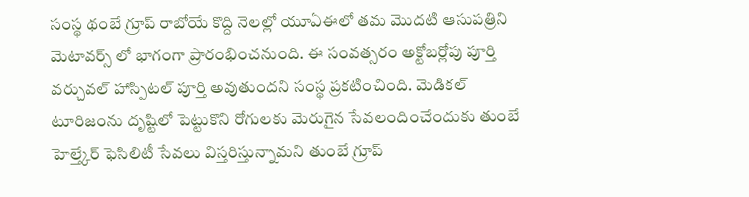సంస్థ థంబే గ్రూప్ రాబోయే కొద్ది నెలల్లో యూఏఈలో తమ మొదటి ఆసుపత్రిని మెటావర్స్ లో భాగంగా ప్రారంభించనుంది. ఈ సంవత్సరం అక్టోబర్లోపు పూర్తి వర్చువల్ హాస్పిటల్ పూర్తి అవుతుందని సంస్థ ప్రకటించింది. మెడికల్ టూరిజంను దృష్టిలో పెట్టుకొని రోగులకు మెరుగైన సేవలందించేందుకు తుంబే హెల్త్కేర్ ఫెసిలిటీ సేవలు విస్తరిస్తున్నామని తుంబే గ్రూప్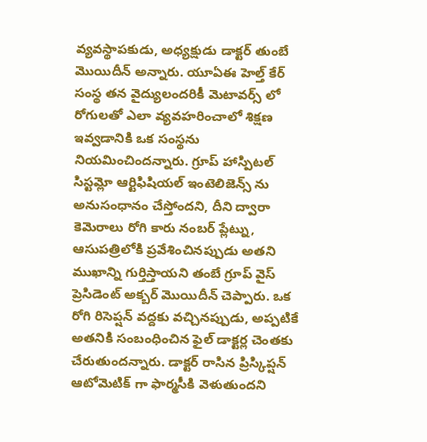వ్యవస్థాపకుడు, అధ్యక్షుడు డాక్టర్ తుంబే మొయిదీన్ అన్నారు. యూఏఈ హెల్త్ కేర్ సంస్థ తన వైద్యులందరికీ మెటావర్స్ లో రోగులతో ఎలా వ్యవహరించాలో శిక్షణ ఇవ్వడానికి ఒక సంస్థను నియమించిందన్నారు. గ్రూప్ హాస్పిటల్ సిస్టమ్లో ఆర్టిఫిషియల్ ఇంటెలిజెన్స్ ను అనుసంధానం చేస్తోందని, దీని ద్వారా కెమెరాలు రోగి కారు నంబర్ ప్లేట్ను, ఆసుపత్రిలోకి ప్రవేశించినప్పుడు అతని ముఖాన్ని గుర్తిస్తాయని తంబే గ్రూప్ వైస్ ప్రెసిడెంట్ అక్బర్ మొయిదీన్ చెప్పారు. ఒక రోగి రిసెప్షన్ వద్దకు వచ్చినప్పుడు, అప్పటికే అతనికి సంబంధించిన ఫైల్ డాక్టర్ల చెంతకు చేరుతుందన్నారు. డాక్టర్ రాసిన ప్రిస్కిప్షన్ ఆటోమెటిక్ గా ఫార్మసీకి వెళుతుందని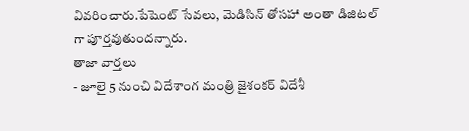వివరించారు.పేషెంట్ సేవలు, మెడిసిన్ తోసహా అంతా డిజిటల్ గా పూర్తవుతుందన్నారు.
తాజా వార్తలు
- జూలై 5 నుంచి విదేశాంగ మంత్రి జైశంకర్ విదేశీ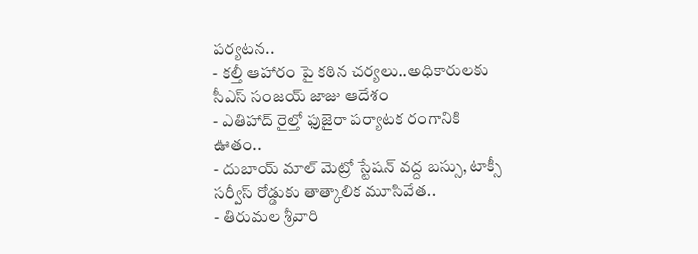పర్యటన..
- కల్తీ ఆహారం పై కఠిన చర్యలు..అధికారులకు సీఎస్ సంజయ్ జాజు ఆదేశం
- ఎతిహాద్ రైల్తో ఫుజైరా పర్యాటక రంగానికి ఊతం..
- దుబాయ్ మాల్ మెట్రో స్టేషన్ వద్ద బస్సు, టాక్సీ సర్వీస్ రోడ్డుకు తాత్కాలిక మూసివేత..
- తిరుమల శ్రీవారి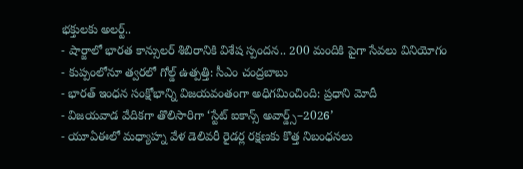భక్తులకు అలర్ట్..
- షార్జాలో భారత కాన్సులర్ శిబిరానికి విశేష స్పందన.. 200 మందికి పైగా సేవలు వినియోగం
- కుప్పంలోనూ త్వరలో గోల్డ్ ఉత్పత్తి: సీఎం చంద్రబాబు
- భారత్ ఇంధన సంక్షోభాన్ని విజయవంతంగా అధిగమించింది: ప్రధాని మోదీ
- విజయవాడ వేదికగా తొలిసారిగా ‘స్టేట్ ఐకాన్స్ అవార్డ్స్–2026’
- యూఏఈలో మధ్యాహ్న వేళ డెలివరీ రైడర్ల రక్షణకు కొత్త నిబంధనలు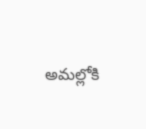అమల్లోకి